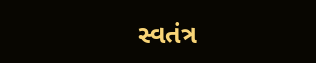સ્વતંત્ર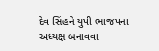દેવ સિંહને યુપી ભાજપના અધ્યક્ષ બનાવવા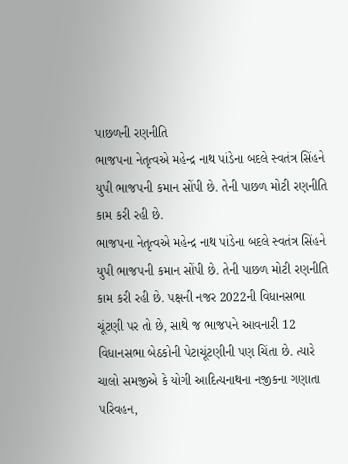પાછળની રણનીતિ
ભાજપના નેતૃત્વએ મહેન્દ્ર નાથ પાંડેના બદલે સ્વતંત્ર સિંહને યુપી ભાજપની કમાન સોંપી છે. તેની પાછળ મોટી રણનીતિ કામ કરી રહી છે.
ભાજપના નેતૃત્વએ મહેન્દ્ર નાથ પાંડેના બદલે સ્વતંત્ર સિંહને યુપી ભાજપની કમાન સોંપી છે. તેની પાછળ મોટી રણનીતિ કામ કરી રહી છે. પક્ષની નજર 2022ની વિધાનસભા ચૂંટણી પર તો છે, સાથે જ ભાજપને આવનારી 12 વિધાનસભા બેઠકોની પેટાચૂંટણીની પણ ચિંતા છે. ત્યારે ચાલો સમજીએ કે યોગી આદિત્યનાથના નજીકના ગણાતા પરિવહન,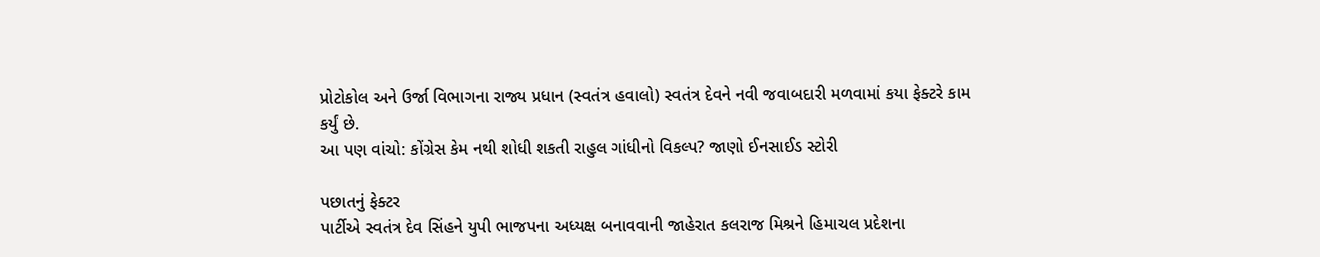પ્રોટોકોલ અને ઉર્જા વિભાગના રાજ્ય પ્રધાન (સ્વતંત્ર હવાલો) સ્વતંત્ર દેવને નવી જવાબદારી મળવામાં કયા ફેક્ટરે કામ કર્યું છે.
આ પણ વાંચો: કોંગ્રેસ કેમ નથી શોધી શકતી રાહુલ ગાંધીનો વિકલ્પ? જાણો ઈનસાઈડ સ્ટોરી

પછાતનું ફેક્ટર
પાર્ટીએ સ્વતંત્ર દેવ સિંહને યુપી ભાજપના અધ્યક્ષ બનાવવાની જાહેરાત કલરાજ મિશ્રને હિમાચલ પ્રદેશના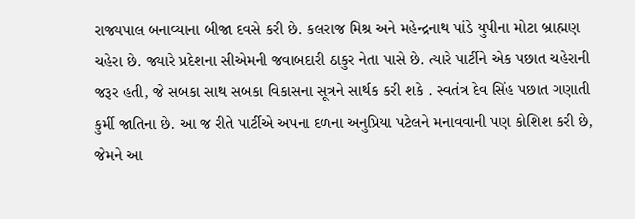રાજ્યપાલ બનાવ્યાના બીજા દવસે કરી છે. કલરાજ મિશ્ર અને મહેન્દ્રનાથ પાંડે યુપીના મોટા બ્રાહ્મણ ચહેરા છે. જ્યારે પ્રદેશના સીએમની જવાબદારી ઠાકુર નેતા પાસે છે. ત્યારે પાર્ટીને એક પછાત ચહેરાની જરૂર હતી, જે સબકા સાથ સબકા વિકાસના સૂત્રને સાર્થક કરી શકે . સ્વતંત્ર દેવ સિંહ પછાત ગણાતી કુર્મી જાતિના છે. આ જ રીતે પાર્ટીએ અપના દળના અનુપ્રિયા પટેલને મનાવવાની પણ કોશિશ કરી છે, જેમને આ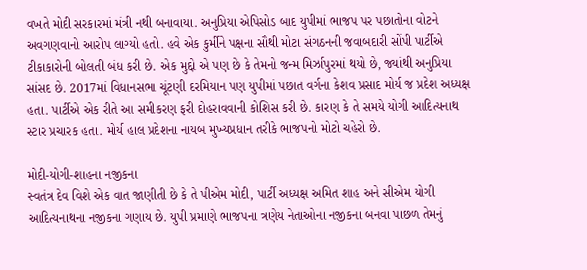વખતે મોદી સરકારમાં મંત્રી નથી બનાવાયા. અનુપ્રિયા એપિસોડ બાદ યુપીમાં ભાજપ પર પછાતોના વોટને અવગણવાનો આરોપ લાગ્યો હતો. હવે એક કુર્મીને પક્ષના સૌથી મોટા સંગઠનની જવાબદારી સોંપી પાર્ટીએ ટીકાકારોની બોલતી બંધ કરી છે. એક મુદ્દો એ પણ છે કે તેમનો જન્મ મિર્ઝાપુરમાં થયો છે, જ્યાંથી અનુપ્રિયા સાંસદ છે. 2017માં વિધાનસભા ચૂંટણી દરમિયાન પણ યુપીમાં પછાત વર્ગના કેશવ પ્રસાદ મોર્ય જ પ્રદેશ અધ્યક્ષ હતા. પાર્ટીએ એક રીતે આ સમીકરણ ફરી દોહરાવવાની કોશિસ કરી છે. કારણ કે તે સમયે યોગી આદિત્યનાથ સ્ટાર પ્રચારક હતા. મોર્ય હાલ પ્રદેશના નાયબ મુખ્યપ્રધાન તરીકે ભાજપનો મોટો ચહેરો છે.

મોદી-યોગી-શાહના નજીકના
સ્વતંત્ર દેવ વિશે એક વાત જાણીતી છે કે તે પીએમ મોદી, પાર્ટી અધ્યક્ષ અમિત શાહ અને સીએમ યોગી આદિત્યનાથના નજીકના ગણાય છે. યુપી પ્રમાણે ભાજપના ત્રણેય નેતાઓના નજીકના બનવા પાછળ તેમનું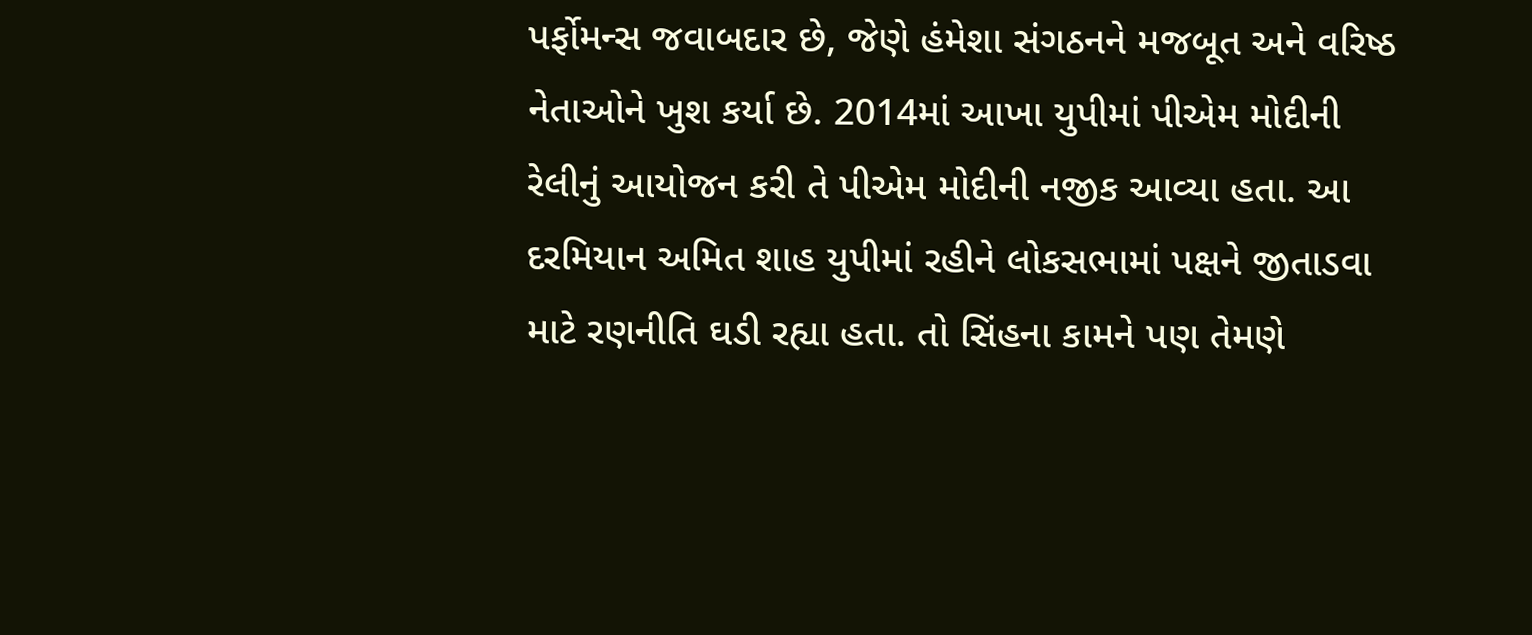પર્ફોમન્સ જવાબદાર છે, જેણે હંમેશા સંગઠનને મજબૂત અને વરિષ્ઠ નેતાઓને ખુશ કર્યા છે. 2014માં આખા યુપીમાં પીએમ મોદીની રેલીનું આયોજન કરી તે પીએમ મોદીની નજીક આવ્યા હતા. આ દરમિયાન અમિત શાહ યુપીમાં રહીને લોકસભામાં પક્ષને જીતાડવા માટે રણનીતિ ઘડી રહ્યા હતા. તો સિંહના કામને પણ તેમણે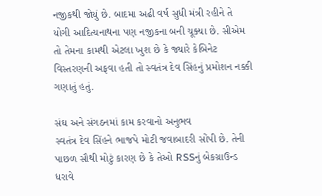નજીકથી જોયું છે. બાદમા અઢી વર્ષ સુધી મંત્રી રહીને તે યોગી આદિત્યનાથના પણ નજીકના બની ચૂક્યા છે. સીએમ તો તેમના કામથી એટલા ખુશ છે કે જ્યારે કેબિનેટ વિસ્તરણની અફવા હતી તો સ્વતંત્ર દેવ સિંહનું પ્રમોશન નક્કી ગણાતું હતું.

સંઘ અને સંગઠનમાં કામ કરવાનો અનુભવ
સ્વતંત્ર દેવ સિંહને ભાજપે મોટી જવાબાદરી સોંપી છે. તેની પાછળ સૌથી મોટું કારણ છે કે તેઓ RSSનું બેકગ્રાઉન્ડ ધરાવે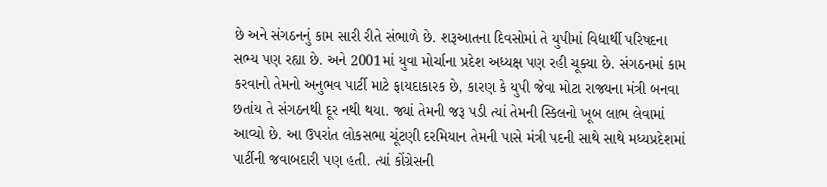છે અને સંગઠનનું કામ સારી રીતે સંભાળે છે. શરૂઆતના દિવસોમાં તે યુપીમાં વિદ્યાર્થી પરિષદના સભ્ય પણ રહ્યા છે. અને 2001માં યુવા મોર્ચાના પ્રદેશ અધ્યક્ષ પણ રહી ચૂક્યા છે. સંગઠનમાં કામ કરવાનો તેમનો અનુભવ પાર્ટી માટે ફાયદાકારક છે, કારણ કે યુપી જેવા મોટા રાજ્યના મંત્રી બનવા છતાંય તે સંગઠનથી દૂર નથી થયા. જ્યાં તેમની જરૂ પડી ત્યાં તેમની સ્કિલનો ખૂબ લાભ લેવામાં આવ્યો છે. આ ઉપરાંત લોકસભા ચૂંટણી દરમિયાન તેમની પાસે મંત્રી પદની સાથે સાથે મધ્યપ્રદેશમાં પાર્ટીની જવાબદારી પણ હતી. ત્યાં કોંગ્રેસની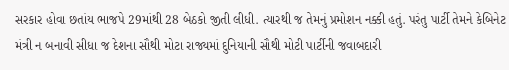સરકાર હોવા છતાંય ભાજપે 29માંથી 28 બેઠકો જીતી લીધી. ત્યારથી જ તેમનું પ્રમોશન નક્કી હતું. પરંતુ પાર્ટી તેમને કેબિનેટ મંત્રી ન બનાવી સીધા જ દેશના સૌથી મોટા રાજ્યમાં દુનિયાની સૌથી મોટી પાર્ટીની જવાબદારી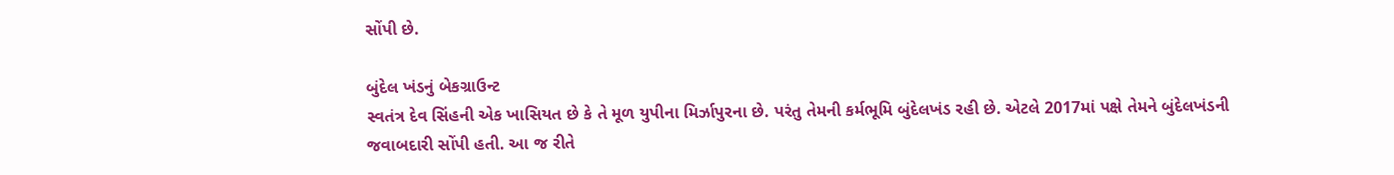સોંપી છે.

બુંદેલ ખંડનું બેકગ્રાઉન્ટ
સ્વતંત્ર દેવ સિંહની એક ખાસિયત છે કે તે મૂળ યુપીના મિર્ઝાપુરના છે. પરંતુ તેમની કર્મભૂમિ બુંદેલખંડ રહી છે. એટલે 2017માં પક્ષે તેમને બુંદેલખંડની જવાબદારી સોંપી હતી. આ જ રીતે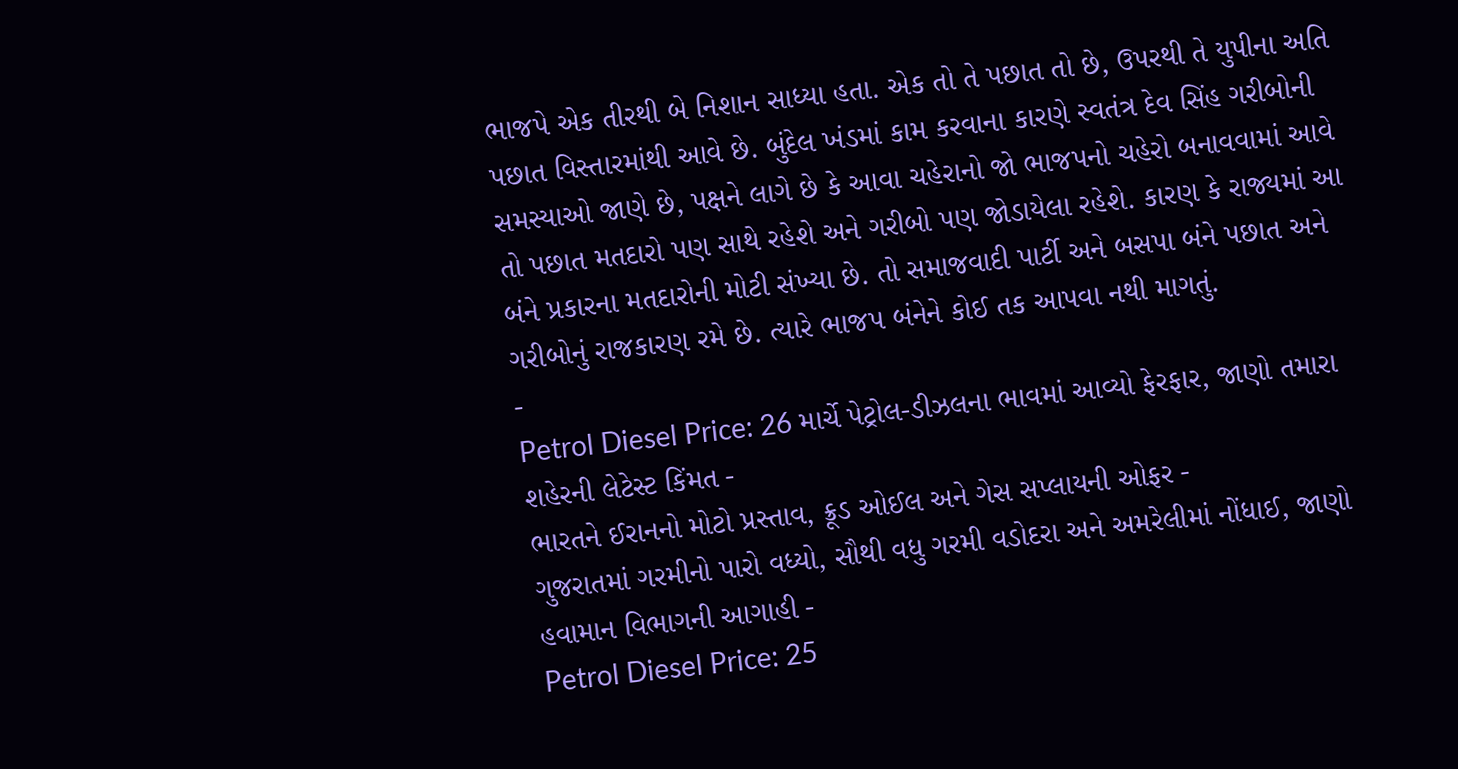ભાજપે એક તીરથી બે નિશાન સાધ્યા હતા. એક તો તે પછાત તો છે, ઉપરથી તે યુપીના અતિ પછાત વિસ્તારમાંથી આવે છે. બુંદેલ ખંડમાં કામ કરવાના કારણે સ્વતંત્ર દેવ સિંહ ગરીબોની સમસ્યાઓ જાણે છે, પક્ષને લાગે છે કે આવા ચહેરાનો જો ભાજપનો ચહેરો બનાવવામાં આવે તો પછાત મતદારો પણ સાથે રહેશે અને ગરીબો પણ જોડાયેલા રહેશે. કારણ કે રાજ્યમાં આ બંને પ્રકારના મતદારોની મોટી સંખ્યા છે. તો સમાજવાદી પાર્ટી અને બસપા બંને પછાત અને ગરીબોનું રાજકારણ રમે છે. ત્યારે ભાજપ બંનેને કોઈ તક આપવા નથી માગતું.
-
Petrol Diesel Price: 26 માર્ચે પેટ્રોલ-ડીઝલના ભાવમાં આવ્યો ફેરફાર, જાણો તમારા શહેરની લેટેસ્ટ કિંમત -
ભારતને ઈરાનનો મોટો પ્રસ્તાવ, ક્રૂડ ઓઈલ અને ગેસ સપ્લાયની ઓફર -
ગુજરાતમાં ગરમીનો પારો વધ્યો, સૌથી વધુ ગરમી વડોદરા અને અમરેલીમાં નોંધાઈ, જાણો હવામાન વિભાગની આગાહી -
Petrol Diesel Price: 25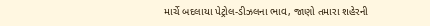માર્ચે બદલાયા પેટ્રોલ-ડીઝલના ભાવ, જાણો તમારા શહેરની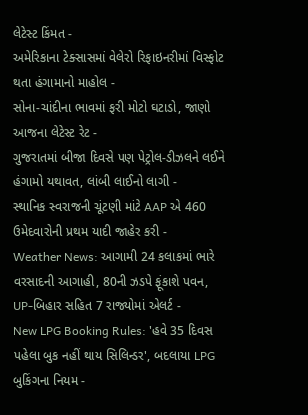લેટેસ્ટ કિંમત -
અમેરિકાના ટેક્સાસમાં વેલેરો રિફાઇનરીમાં વિસ્ફોટ થતા હંગામાનો માહોલ -
સોના-ચાંદીના ભાવમાં ફરી મોટો ઘટાડો, જાણો આજના લેટેસ્ટ રેટ -
ગુજરાતમાં બીજા દિવસે પણ પેટ્રોલ-ડીઝલને લઈને હંગામો યથાવત, લાંબી લાઈનો લાગી -
સ્થાનિક સ્વરાજની ચૂંટણી માંટે AAP એ 460 ઉમેદવારોની પ્રથમ યાદી જાહેર કરી -
Weather News: આગામી 24 કલાકમાં ભારે વરસાદની આગાહી, 80ની ઝડપે ફૂંકાશે પવન, UP-બિહાર સહિત 7 રાજ્યોમાં એલર્ટ -
New LPG Booking Rules: 'હવે 35 દિવસ પહેલા બુક નહીં થાય સિલિન્ડર', બદલાયા LPG બુકિંગના નિયમ -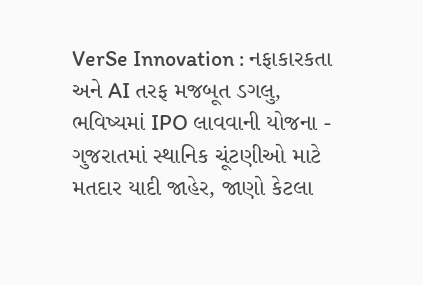VerSe Innovation : નફાકારકતા અને AI તરફ મજબૂત ડગલુ, ભવિષ્યમાં IPO લાવવાની યોજના -
ગુજરાતમાં સ્થાનિક ચૂંટણીઓ માટે મતદાર યાદી જાહેર, જાણો કેટલા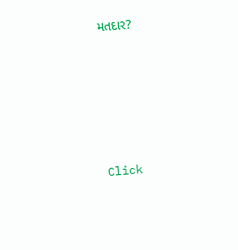મતદાર?










Click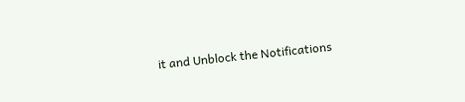it and Unblock the Notifications